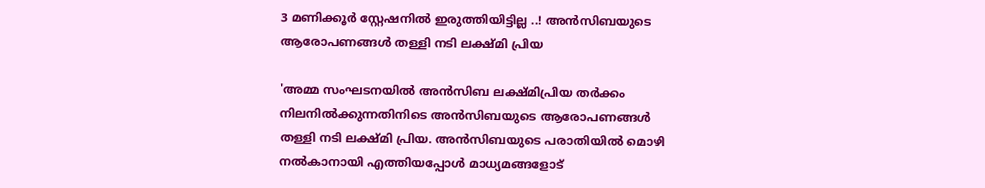3 മണിക്കൂര്‍ സ്റ്റേഷനില്‍ ഇരുത്തിയിട്ടില്ല ..! അന്‍സിബയുടെ ആരോപണങ്ങള്‍ തള്ളി നടി ലക്ഷ്മി പ്രിയ

'അമ്മ സംഘടനയിൽ അന്‍സിബ ലക്ഷ്മിപ്രിയ തർക്കം നിലനിൽക്കുന്നതിനിടെ അന്‍സിബയുടെ ആരോപണങ്ങള്‍ തള്ളി നടി ലക്ഷ്മി പ്രിയ. അന്‍സിബയുടെ പരാതിയില്‍ മൊഴി നല്‍കാനായി എത്തിയപ്പോള്‍ മാധ്യമങ്ങളോട്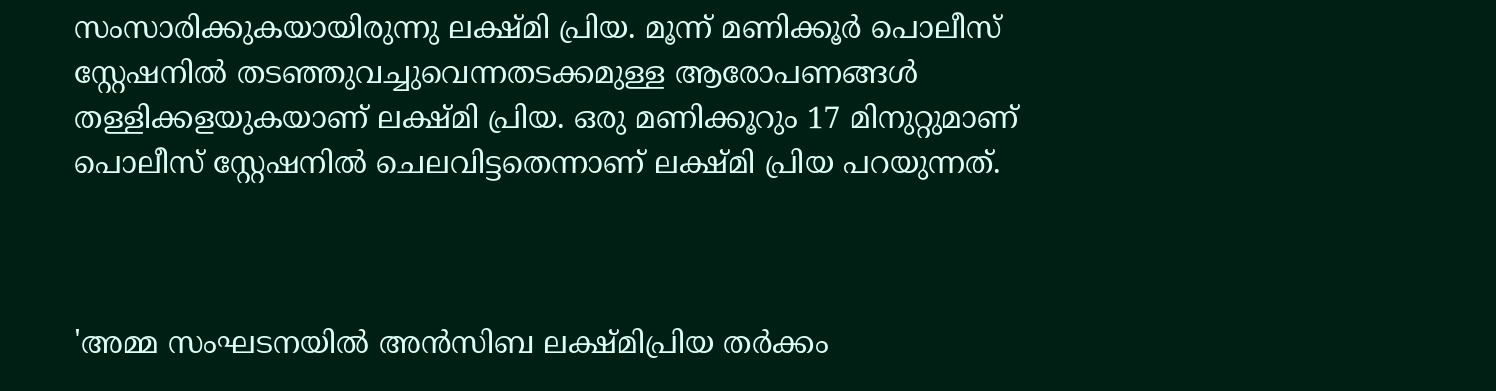സംസാരിക്കുകയായിരുന്നു ലക്ഷ്മി പ്രിയ. മൂന്ന് മണിക്കൂര്‍ പൊലീസ് സ്റ്റേഷനില്‍ തടഞ്ഞുവച്ചുവെന്നതടക്കമുള്ള ആരോപണങ്ങള്‍ തള്ളിക്കളയുകയാണ് ലക്ഷ്മി പ്രിയ. ഒരു മണിക്കൂറും 17 മിനുറ്റുമാണ് പൊലീസ് സ്റ്റേഷനില്‍ ചെലവിട്ടതെന്നാണ് ലക്ഷ്മി പ്രിയ പറയുന്നത്.



'അമ്മ സംഘടനയിൽ അന്‍സിബ ലക്ഷ്മിപ്രിയ തർക്കം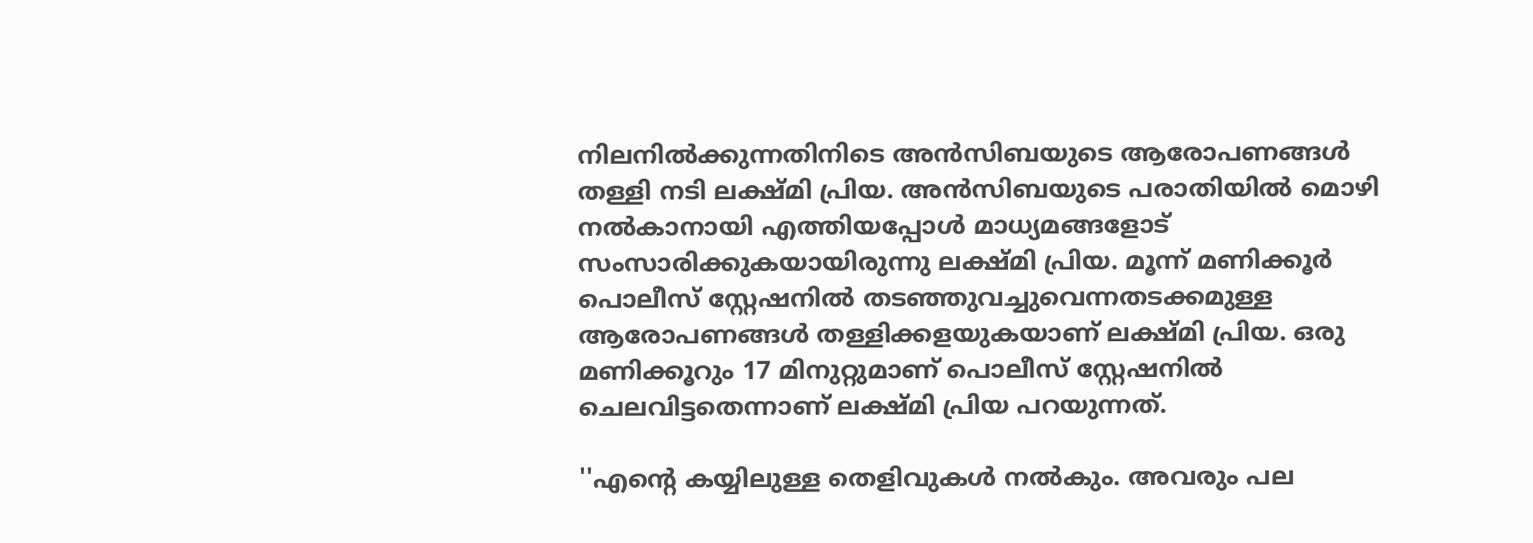നിലനിൽക്കുന്നതിനിടെ അന്‍സിബയുടെ ആരോപണങ്ങള്‍ തള്ളി നടി ലക്ഷ്മി പ്രിയ. അന്‍സിബയുടെ പരാതിയില്‍ മൊഴി നല്‍കാനായി എത്തിയപ്പോള്‍ മാധ്യമങ്ങളോട് സംസാരിക്കുകയായിരുന്നു ലക്ഷ്മി പ്രിയ. മൂന്ന് മണിക്കൂര്‍ പൊലീസ് സ്റ്റേഷനില്‍ തടഞ്ഞുവച്ചുവെന്നതടക്കമുള്ള ആരോപണങ്ങള്‍ തള്ളിക്കളയുകയാണ് ലക്ഷ്മി പ്രിയ. ഒരു മണിക്കൂറും 17 മിനുറ്റുമാണ് പൊലീസ് സ്റ്റേഷനില്‍ ചെലവിട്ടതെന്നാണ് ലക്ഷ്മി പ്രിയ പറയുന്നത്.

''എന്റെ കയ്യിലുള്ള തെളിവുകള്‍ നല്‍കും. അവരും പല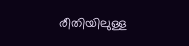രീതിയിലുള്ള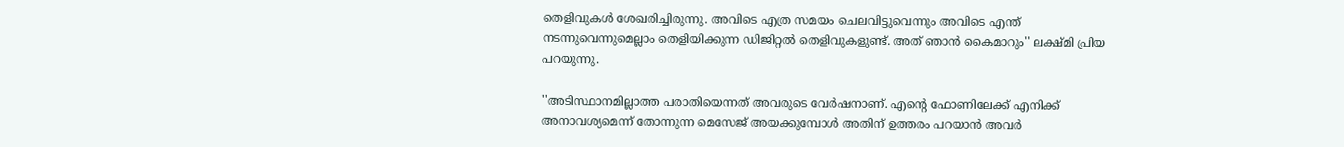തെളിവുകള്‍ ശേഖരിച്ചിരുന്നു. അവിടെ എത്ര സമയം ചെലവിട്ടുവെന്നും അവിടെ എന്ത് നടന്നുവെന്നുമെല്ലാം തെളിയിക്കുന്ന ഡിജിറ്റല്‍ തെളിവുകളുണ്ട്. അത് ഞാന്‍ കൈമാറും'' ലക്ഷ്മി പ്രിയ പറയുന്നു.

''അടിസ്ഥാനമില്ലാത്ത പരാതിയെന്നത് അവരുടെ വേര്‍ഷനാണ്. എന്റെ ഫോണിലേക്ക് എനിക്ക് അനാവശ്യമെന്ന് തോന്നുന്ന മെസേജ് അയക്കുമ്പോള്‍ അതിന് ഉത്തരം പറയാന്‍ അവര്‍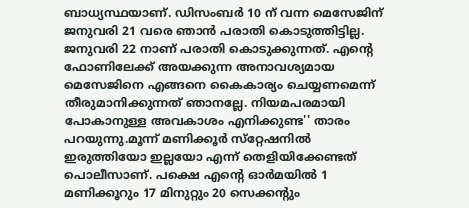ബാധ്യസ്ഥയാണ്. ഡിസംബര്‍ 10 ന് വന്ന മെസേജിന് ജനുവരി 21 വരെ ഞാന്‍ പരാതി കൊടുത്തിട്ടില്ല. ജനുവരി 22 നാണ് പരാതി കൊടുക്കുന്നത്. എന്റെ ഫോണിലേക്ക് അയക്കുന്ന അനാവശ്യമായ മെസേജിനെ എങ്ങനെ കൈകാര്യം ചെയ്യണമെന്ന് തീരുമാനിക്കുന്നത് ഞാനല്ലേ. നിയമപരമായി പോകാനുള്ള അവകാശം എനിക്കുണ്ട'' താരം പറയുന്നു.മൂന്ന് മണിക്കൂര്‍ സ്‌റ്റേഷനില്‍ ഇരുത്തിയോ ഇല്ലയോ എന്ന് തെളിയിക്കേണ്ടത് പൊലീസാണ്. പക്ഷെ എന്റെ ഓര്‍മയില്‍ 1 മണിക്കൂറും 17 മിനുറ്റും 20 സെക്കന്റും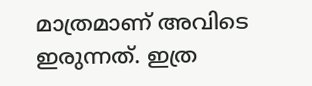മാത്രമാണ് അവിടെ ഇരുന്നത്. ഇത്ര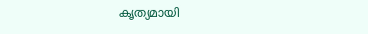കൃത്യമായി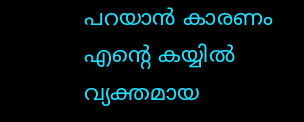പറയാന്‍ കാരണം എന്റെ കയ്യില്‍ വ്യക്തമായ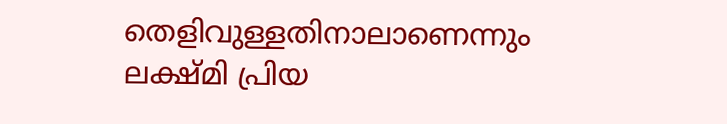തെളിവുള്ളതിനാലാണെന്നും ലക്ഷ്മി പ്രിയ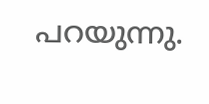പറയുന്നു.